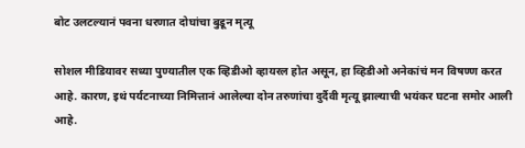बोट उलटल्यानं पवना धरणात दोघांचा बुडून मृत्यू

सोशल मीडियावर सध्या पुण्यातील एक व्हिडीओ व्हायरल होत असून, हा व्हिडीओ अनेकांचं मन विषण्ण करत आहे. कारण, इथं पर्यटनाच्या निमित्तानं आलेल्या दोन तरुणांचा दुर्दैवी मृत्यू झाल्याची भयंकर घटना समोर आली आहे.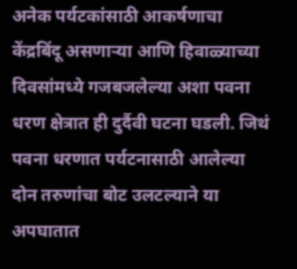अनेक पर्यटकांसाठी आकर्षणाचा केंद्रबिंदू असणाऱ्या आणि हिवाळ्याच्या दिवसांमध्ये गजबजलेल्या अशा पवना धरण क्षेत्रात ही दुर्दैवी घटना घडली. जिथं पवना धरणात पर्यटनासाठी आलेल्या दोन तरुणांचा बोट उलटल्याने या अपघातात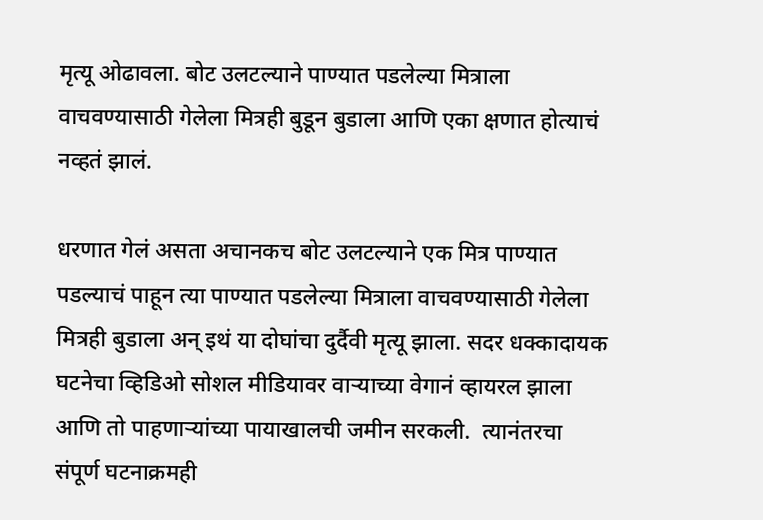मृत्यू ओढावला. बोट उलटल्याने पाण्यात पडलेल्या मित्राला वाचवण्यासाठी गेलेला मित्रही बुडून बुडाला आणि एका क्षणात होत्याचं नव्हतं झालं.

धरणात गेलं असता अचानकच बोट उलटल्याने एक मित्र पाण्यात पडल्याचं पाहून त्या पाण्यात पडलेल्या मित्राला वाचवण्यासाठी गेलेला मित्रही बुडाला अन् इथं या दोघांचा दुर्दैवी मृत्यू झाला. सदर धक्कादायक घटनेचा व्हिडिओ सोशल मीडियावर वाऱ्याच्या वेगानं व्हायरल झाला आणि तो पाहणाऱ्यांच्या पायाखालची जमीन सरकली.  त्यानंतरचा संपूर्ण घटनाक्रमही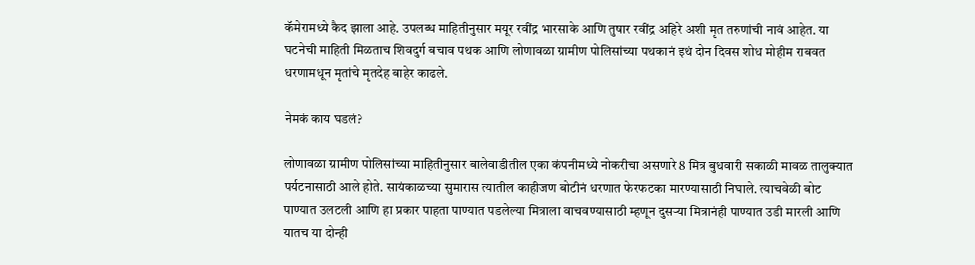कॅमेरामध्ये कैद झाला आहे. उपलब्ध माहितीनुसार मयूर रवींद्र भारसाके आणि तुषार रवींद्र अहिरे अशी मृत तरुणांची नावं आहेत. या घटनेची माहिती मिळताच शिवदुर्ग बचाव पथक आणि लोणावळा ग्रामीण पोलिसांच्या पथकानं इथं दोन दिवस शोध मोहीम राबवत धरणामधून मृतांचे मृतदेह बाहेर काढले.

नेमकं काय घडलं?

लोणावळा ग्रामीण पोलिसांच्या माहितीनुसार बालेवाडीतील एका कंपनीमध्ये नोकरीचा असणारे 8 मित्र बुधवारी सकाळी मावळ तालुक्यात पर्यटनासाठी आले होते. सायंकाळच्या सुमारास त्यातील काहीजण बोटीनं धरणात फेरफटका मारण्यासाठी निघाले. त्याचवेळी बोट पाण्यात उलटली आणि हा प्रकार पाहता पाण्यात पडलेल्या मित्राला वाचवण्यासाठी म्हणून दुसऱ्या मित्रानंही पाण्यात उडी मारली आणि यातच या दोन्ही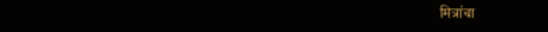मित्रांचा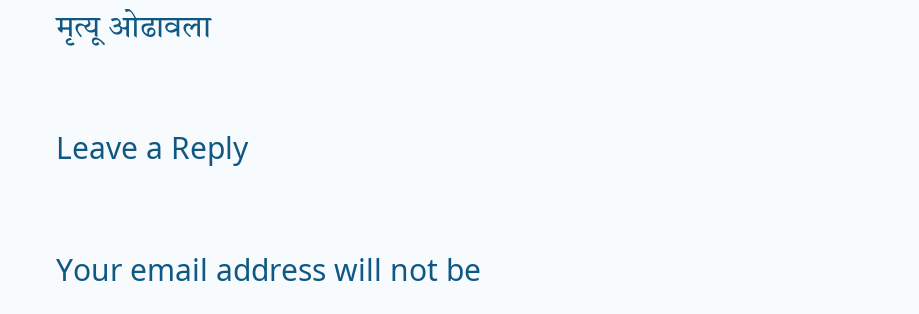मृत्यू ओढावला

Leave a Reply

Your email address will not be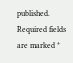published. Required fields are marked *